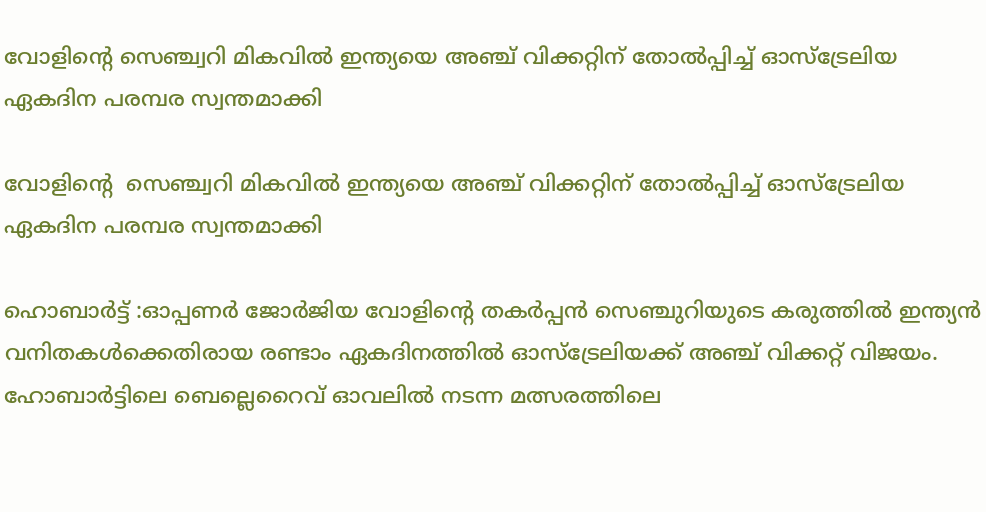വോളിൻ്റെ സെഞ്ച്വറി മികവിൽ ഇന്ത്യയെ അഞ്ച് വിക്കറ്റിന് തോൽപ്പിച്ച് ഓസ്‌ട്രേലിയ ഏകദിന പരമ്പര സ്വന്തമാക്കി

വോളിൻ്റെ  സെഞ്ച്വറി മികവിൽ ഇന്ത്യയെ അഞ്ച് വിക്കറ്റിന് തോൽപ്പിച്ച് ഓസ്‌ട്രേലിയ ഏകദിന പരമ്പര സ്വന്തമാക്കി

ഹൊബാർട്ട്‌ :ഓപ്പണർ ജോർജിയ വോളിന്‍റെ തകർപ്പൻ സെഞ്ചുറിയുടെ കരുത്തിൽ ഇന്ത്യൻ വനിതകൾക്കെതിരായ രണ്ടാം ഏകദിനത്തിൽ ഓസ്‌ട്രേലിയക്ക് അഞ്ച് വിക്കറ്റ് വിജയം. ഹോബാർട്ടിലെ ബെല്ലെറൈവ് ഓവലിൽ നടന്ന മത്സരത്തിലെ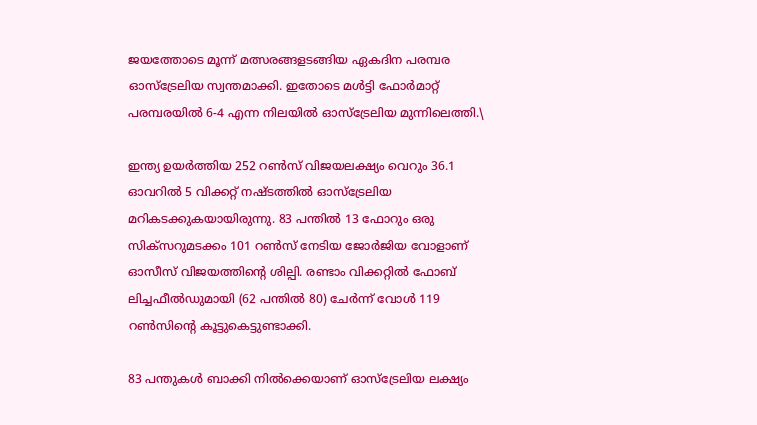ജയത്തോടെ മൂന്ന് മത്സരങ്ങളടങ്ങിയ ഏകദിന പരമ്പര ഓസ്‌ട്രേലിയ സ്വന്തമാക്കി. ഇതോടെ മൾട്ടി ഫോർമാറ്റ് പരമ്പരയിൽ 6-4 എന്ന നിലയിൽ ഓസ്‌ട്രേലിയ മുന്നിലെത്തി.\

ഇന്ത്യ ഉയർത്തിയ 252 റൺസ് വിജയലക്ഷ്യം വെറും 36.1 ഓവറിൽ 5 വിക്കറ്റ് നഷ്ടത്തിൽ ഓസ്‌ട്രേലിയ മറികടക്കുകയായിരുന്നു. 83 പന്തിൽ 13 ഫോറും ഒരു സിക്സറുമടക്കം 101 റൺസ് നേടിയ ജോർജിയ വോളാണ് ഓസീസ് വിജയത്തിന്‍റെ ശില്പി. രണ്ടാം വിക്കറ്റിൽ ഫോബ് ലിച്ചഫീൽഡുമായി (62 പന്തിൽ 80) ചേർന്ന് വോൾ 119 റൺസിന്റെ കൂട്ടുകെട്ടുണ്ടാക്കി.

83 പന്തുകൾ ബാക്കി നിൽക്കെയാണ് ഓസ്‌ട്രേലിയ ലക്ഷ്യം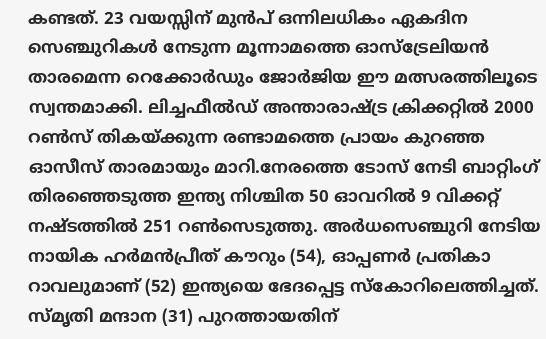കണ്ടത്. 23 വയസ്സിന് മുൻപ് ഒന്നിലധികം ഏകദിന സെഞ്ചുറികൾ നേടുന്ന മൂന്നാമത്തെ ഓസ്‌ട്രേലിയൻ താരമെന്ന റെക്കോർഡും ജോർജിയ ഈ മത്സരത്തിലൂടെ സ്വന്തമാക്കി. ലിച്ചഫീൽഡ് അന്താരാഷ്ട്ര ക്രിക്കറ്റിൽ 2000 റൺസ് തികയ്ക്കുന്ന രണ്ടാമത്തെ പ്രായം കുറഞ്ഞ ഓസീസ് താരമായും മാറി.നേരത്തെ ടോസ് നേടി ബാറ്റിംഗ് തിരഞ്ഞെടുത്ത ഇന്ത്യ നിശ്ചിത 50 ഓവറിൽ 9 വിക്കറ്റ് നഷ്ടത്തിൽ 251 റൺസെടുത്തു. അർധസെഞ്ചുറി നേടിയ നായിക ഹർമൻപ്രീത് കൗറും (54), ഓപ്പണർ പ്രതികാ റാവലുമാണ് (52) ഇന്ത്യയെ ഭേദപ്പെട്ട സ്കോറിലെത്തിച്ചത്. സ്‌മൃതി മന്ദാന (31) പുറത്തായതിന്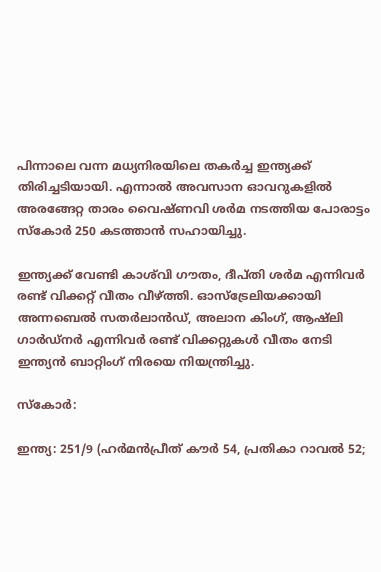പിന്നാലെ വന്ന മധ്യനിരയിലെ തകർച്ച ഇന്ത്യക്ക് തിരിച്ചടിയായി. എന്നാൽ അവസാന ഓവറുകളിൽ അരങ്ങേറ്റ താരം വൈഷ്‌ണവി ശർമ നടത്തിയ പോരാട്ടം സ്കോർ 250 കടത്താൻ സഹായിച്ചു.

ഇന്ത്യക്ക് വേണ്ടി കാശ്‌വി ഗൗതം, ദീപ്‌തി ശർമ എന്നിവർ രണ്ട് വിക്കറ്റ് വീതം വീഴ്ത്തി. ഓസ്‌ട്രേലിയക്കായി അന്നബെൽ സതർലാൻഡ്, അലാന കിംഗ്, ആഷ്‌ലി ഗാർഡ്നർ എന്നിവർ രണ്ട് വിക്കറ്റുകൾ വീതം നേടി ഇന്ത്യൻ ബാറ്റിംഗ് നിരയെ നിയന്ത്രിച്ചു.

സ്കോർ:

ഇന്ത്യ: 251/9 (ഹർമൻപ്രീത് കൗർ 54, പ്രതികാ റാവൽ 52;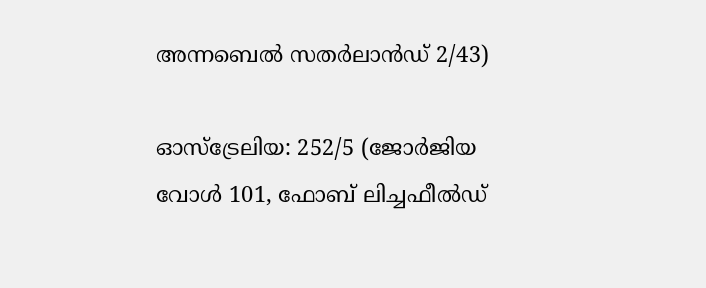അന്നബെൽ സതർലാൻഡ് 2/43)

ഓസ്‌ട്രേലിയ: 252/5 (ജോർജിയ വോൾ 101, ഫോബ് ലിച്ചഫീൽഡ്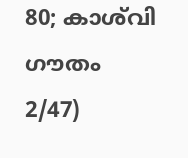80; കാശ്‌വി ഗൗതം 2/47)